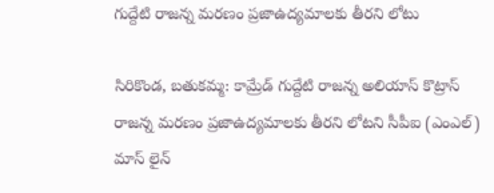గుద్దేటి రాజన్న మరణం ప్రజాఉద్యమాలకు తీరని లోటు

సిరికొండ, బతుకమ్మ: కామ్రేడ్ గుద్దేటి రాజన్న అలియాస్ కొట్రాస్ రాజన్న మరణం ప్రజాఉద్యమాలకు తీరని లోటని సీపీఐ (ఎంఎల్) మాస్ లైన్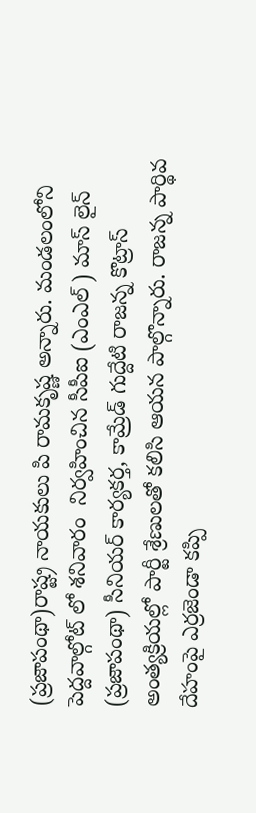(ప్రజాపంథా)రాష్ట్ర నాయకులు పి రామకృష్ణ అన్నారు. మండలంలోని పెద్దవాల్గోట్ లో శనివారం  నిర్వహించిన సీపీఐ (ఎంఎల్ ) మాస్ లైన్ (ప్రజాపంథా) సీనియర్ కార్యకర్త, కామ్రేడ్ గుద్దేటి రాజన్న కొట్రాస్ అంత్యక్రియల్లో పార్టీ శ్రేణులతో కలిసి ఆయన పాల్గొన్నారు. రాజన్న పార్థివ  దేహంపై ఎర్రజెండా కప్పి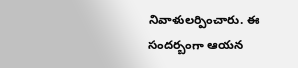నివాళులర్పించారు. ఈ సందర్బంగా ఆయన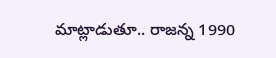మాట్లాడుతూ.. రాజన్న 1990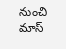నుంచి మాస్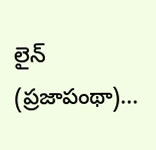లైన్ (ప్రజాపంథా)...